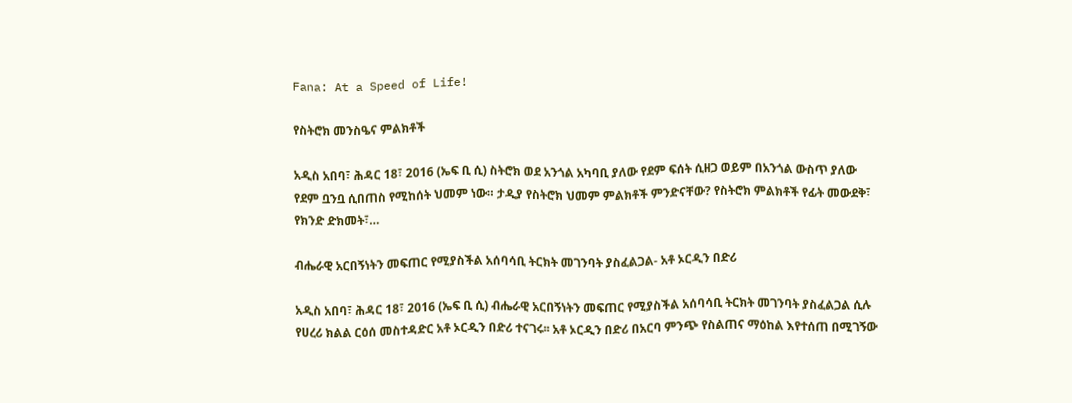Fana: At a Speed of Life!

የስትሮክ መንስዔና ምልክቶች

አዲስ አበባ፣ ሕዳር 18፣ 2016 (ኤፍ ቢ ሲ) ስትሮክ ወደ አንጎል አካባቢ ያለው የደም ፍሰት ሲዘጋ ወይም በአንጎል ውስጥ ያለው የደም ቧንቧ ሲበጠስ የሚከሰት ህመም ነው። ታዲያ የስትሮክ ህመም ምልክቶች ምንድናቸው? የስትሮክ ምልክቶች የፊት መውደቅ፣ የክንድ ድክመት፣…

ብሔራዊ አርበኝነትን መፍጠር የሚያስችል አሰባሳቢ ትርክት መገንባት ያስፈልጋል- አቶ ኦርዲን በድሪ

አዲስ አበባ፣ ሕዳር 18፣ 2016 (ኤፍ ቢ ሲ) ብሔራዊ አርበኝነትን መፍጠር የሚያስችል አሰባሳቢ ትርክት መገንባት ያስፈልጋል ሲሉ የሀረሪ ክልል ርዕሰ መስተዳድር አቶ ኦርዲን በድሪ ተናገሩ፡፡ አቶ ኦርዲን በድሪ በአርባ ምንጭ የስልጠና ማዕከል እየተሰጠ በሚገኝው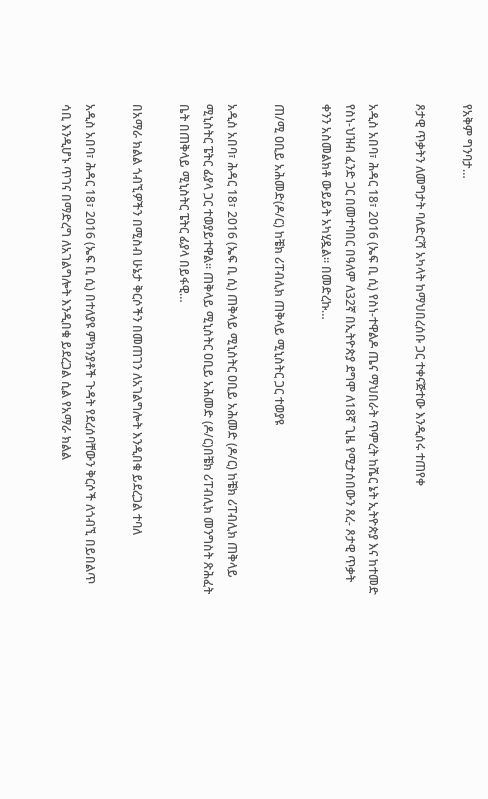የአቅም ግንባታ…

ጾታዊ ጥቃትን ለመግታት ባለድርሻ አካላት ከማህበረሰቡ ጋር ተቀናጅተው እንዲሰሩ ተጠየቀ

አዲስ አበባ፣ ሕዳር 18፣ 2016 (ኤፍ ቢ ሲ) የስነ-ተዋልዶ ጤና ማህበራት ጥምረት ከሼር ኔት ኢትዮጵያ እና ከተመድ የስነ-ህዝብ ፈንድ ጋር በመተባበር በዓለም ለ32ኛ በኢትዮጵያ ደግሞ ለ18ኛ ጊዜ የሚታሰበውን ጸረ- ጾታዊ ጥቃት ቀንን አስመልክቶ ውይይት አካሂዷል። በመድረኩ…

ጠ/ሚ ዐቢይ አሕመድ(ዶ/ር) ከቼክ ሪፐብሊክ ጠቅላይ ሚኒስትር ጋር ተወያዩ

አዲስ አበባ፣ ሕዳር 18፣ 2016 (ኤፍ ቢ ሲ) ጠቅላይ ሚኒስትር ዐቢይ አሕመድ (ዶ/ር) ከቼክ ሪፐብሊክ ጠቅላይ ሚኒስትር ፔትር ፊያላ ጋር ተወያይተዋል፡፡ ጠቅላይ ሚኒስትር ዐቢይ አሕመድ (ዶ/ር)በቼክ ሪፐብሊክ መንግስት ጽሕፈት ቤት በጠቅላይ ሚኒስትር ፔትር ፊያላ በይፋዊ…

በአማራ ክልል ጎብኚዎችን በሚስብ ሁኔታ ቅርሶችን በመጠገን ለአገልግሎት እንዲበቁ ይደረጋል ተባለ

አዲስ አበባ፣ ሕዳር 18፣ 2016 (ኤፍ ቢ ሲ) በተለያዩ ምክንያቶች ጉዳት የደረሰባቸውን ቅርሶች ለጎብኚ በይበልጥ ሳቢ እንዲሆኑ ጥገና በማድረግ ለአገልግሎት እንዲበቁ ይደረጋል ሲል የአማራ ክልል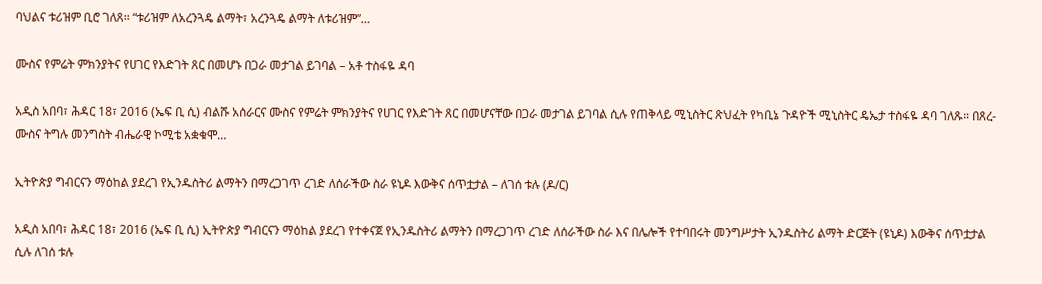ባህልና ቱሪዝም ቢሮ ገለጸ፡፡ “ቱሪዝም ለአረንጓዴ ልማት፣ አረንጓዴ ልማት ለቱሪዝም”…

ሙስና የምሬት ምክንያትና የሀገር የእድገት ጸር በመሆኑ በጋራ መታገል ይገባል – አቶ ተስፋዬ ዳባ

አዲስ አበባ፣ ሕዳር 18፣ 2016 (ኤፍ ቢ ሲ) ብልሹ አሰራርና ሙስና የምሬት ምክንያትና የሀገር የእድገት ጸር በመሆናቸው በጋራ መታገል ይገባል ሲሉ የጠቅላይ ሚኒስትር ጽህፈት የካቢኔ ጉዳዮች ሚኒስትር ዴኤታ ተስፋዬ ዳባ ገለጹ። በጸረ-ሙስና ትግሉ መንግስት ብሔራዊ ኮሚቴ አቋቁሞ…

ኢትዮጵያ ግብርናን ማዕከል ያደረገ የኢንዱስትሪ ልማትን በማረጋገጥ ረገድ ለሰራችው ስራ ዩኒዶ እውቅና ሰጥቷታል – ለገሰ ቱሉ (ዶ/ር)

አዲስ አበባ፣ ሕዳር 18፣ 2016 (ኤፍ ቢ ሲ) ኢትዮጵያ ግብርናን ማዕከል ያደረገ የተቀናጀ የኢንዱስትሪ ልማትን በማረጋገጥ ረገድ ለሰራችው ስራ እና በሌሎች የተባበሩት መንግሥታት ኢንዱስትሪ ልማት ድርጅት (ዩኒዶ) እውቅና ሰጥቷታል ሲሉ ለገሰ ቱሉ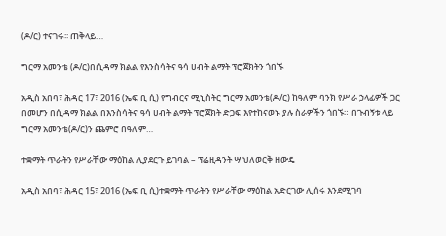(ዶ/ር) ተናገሩ፡፡ ጠቅላይ…

ግርማ አመንቴ (ዶ/ር)በሲዳማ ክልል የእንስሳትና ዓሳ ሀብት ልማት ፕሮጀክትን ጎበኙ

አዲስ አበባ፣ ሕዳር 17፣ 2016 (ኤፍ ቢ ሲ) የግብርና ሚኒስትር ግርማ አመንቴ(ዶ/ር) ከዓለም ባንክ የሥራ ኃላፊዎች ጋር በመሆን በሲዳማ ክልል በእንስሳትና ዓሳ ሀብት ልማት ፕሮጀክት ድጋፍ እየተከናወኑ ያሉ ስራዎችን ጎበኙ። በጉብኝቱ ላይ ግርማ አመንቴ(ዶ/ር)ን ጨምሮ በዓለም…

ተቋማት ጥራትን የሥራቸው ማዕከል ሊያደርጉ ይገባል – ፕሬዚዳንት ሣህለወርቅ ዘውዴ

አዲስ አበባ፣ ሕዳር 15፣ 2016 (ኤፍ ቢ ሲ)ተቋማት ጥራትን የሥራቸው ማዕከል አድርገው ሊሰሩ እንደሚገባ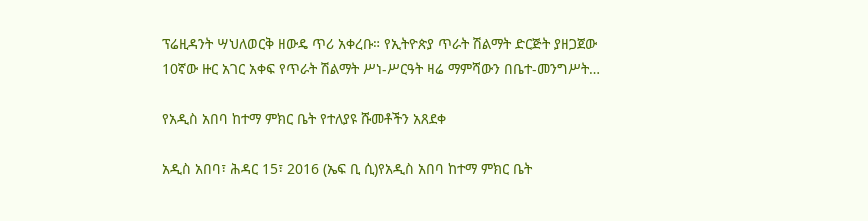ፕሬዚዳንት ሣህለወርቅ ዘውዴ ጥሪ አቀረቡ። የኢትዮጵያ ጥራት ሽልማት ድርጅት ያዘጋጀው 10ኛው ዙር አገር አቀፍ የጥራት ሽልማት ሥነ-ሥርዓት ዛሬ ማምሻውን በቤተ-መንግሥት…

የአዲስ አበባ ከተማ ምክር ቤት የተለያዩ ሹመቶችን አጸደቀ

አዲስ አበባ፣ ሕዳር 15፣ 2016 (ኤፍ ቢ ሲ)የአዲስ አበባ ከተማ ምክር ቤት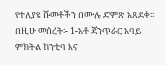የተለያዩ ሹመቶችን በሙሉ ድምጽ አጸደቀ፡፡ በዚሁ መሰረት፡- 1-አቶ ጃንጥራር አባይ ምክትል ከንቲባ እና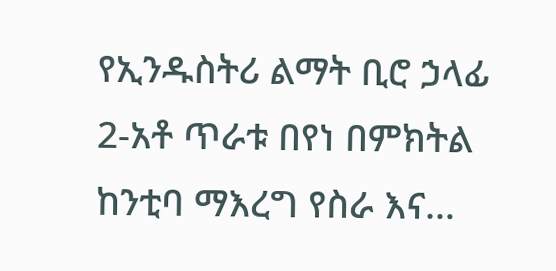የኢንዱስትሪ ልማት ቢሮ ኃላፊ 2-አቶ ጥራቱ በየነ በምክትል ከንቲባ ማእረግ የስራ እና…